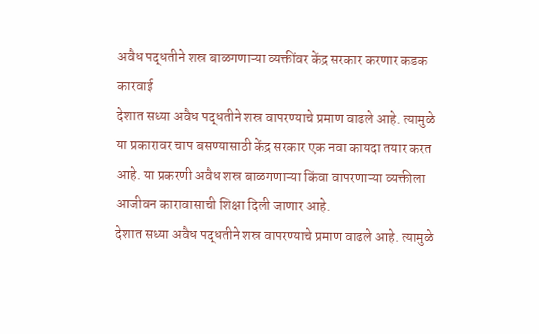अवैध पद्धतीने शस्र बाळगणाऱ्या व्यक्तींवर केंद्र सरकार करणार कडक कारवाई
देशात सध्या अवैध पद्धतीने शस्र वापरण्याचे प्रमाण वाढले आहे. त्यामुळे या प्रकारावर चाप बसण्यासाठी केंद्र सरकार एक नवा कायदा तयार करत आहे. या प्रकरणी अवैध शस्र बाळगणाऱ्या किंवा वापरणाऱ्या व्यक्तीला आजीवन कारावासाची शिक्षा दिली जाणार आहे.
देशात सध्या अवैध पद्धतीने शस्र वापरण्याचे प्रमाण वाढले आहे. त्यामुळे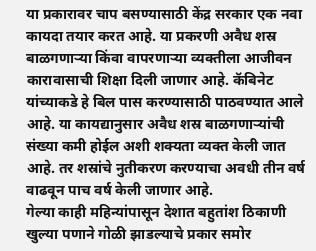या प्रकारावर चाप बसण्यासाठी केंद्र सरकार एक नवा कायदा तयार करत आहे. या प्रकरणी अवैध शस्र बाळगणाऱ्या किंवा वापरणाऱ्या व्यक्तीला आजीवन कारावासाची शिक्षा दिली जाणार आहे. कॅबिनेट यांच्याकडे हे बिल पास करण्यासाठी पाठवण्यात आले आहे. या कायद्यानुसार अवैध शस्र बाळगणाऱ्यांची संख्या कमी होईल अशी शक्यता व्यक्त केली जात आहे. तर शस्रांचे नुतीकरण करण्याचा अवधी तीन वर्ष वाढवून पाच वर्ष केली जाणार आहे.
गेल्या काही महिन्यांपासून देशात बहुतांश ठिकाणी खुल्या पणाने गोळी झाडल्याचे प्रकार समोर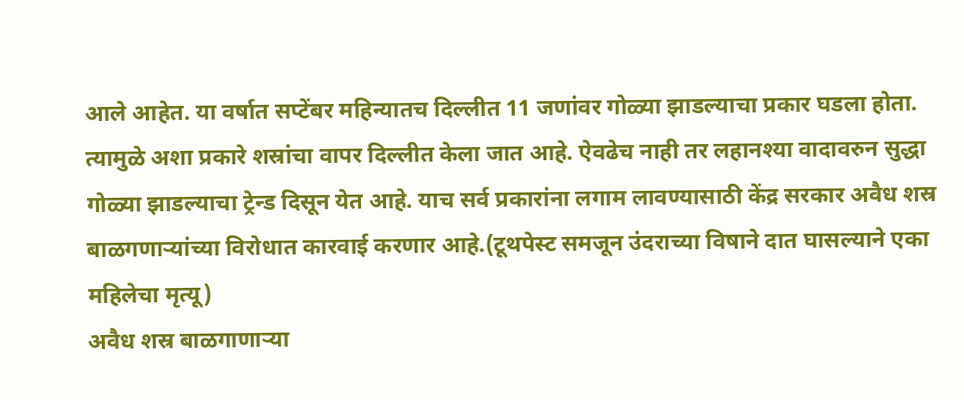आले आहेत. या वर्षात सप्टेंबर महिन्यातच दिल्लीत 11 जणांवर गोळ्या झाडल्याचा प्रकार घडला होता. त्यामुळे अशा प्रकारे शस्रांचा वापर दिल्लीत केला जात आहे. ऐवढेच नाही तर लहानश्या वादावरुन सुद्धा गोळ्या झाडल्याचा ट्रेन्ड दिसून येत आहे. याच सर्व प्रकारांना लगाम लावण्यासाठी केंद्र सरकार अवैध शस्र बाळगणाऱ्यांच्या विरोधात कारवाई करणार आहे.(टूथपेस्ट समजून उंदराच्या विषाने दात घासल्याने एका महिलेचा मृत्यू)
अवैध शस्र बाळगाणाऱ्या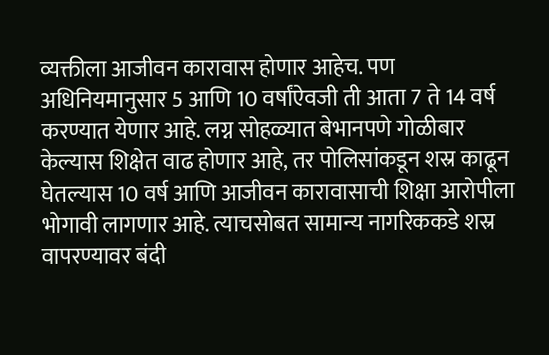व्यक्तीला आजीवन कारावास होणार आहेच. पण अधिनियमानुसार 5 आणि 10 वर्षांऐवजी ती आता 7 ते 14 वर्ष करण्यात येणार आहे. लग्न सोहळ्यात बेभानपणे गोळीबार केल्यास शिक्षेत वाढ होणार आहे, तर पोलिसांकडून शस्र काढून घेतल्यास 10 वर्ष आणि आजीवन कारावासाची शिक्षा आरोपीला भोगावी लागणार आहे. त्याचसोबत सामान्य नागरिककडे शस्र वापरण्यावर बंदी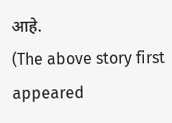आहे.
(The above story first appeared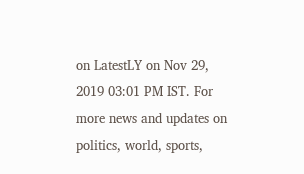on LatestLY on Nov 29, 2019 03:01 PM IST. For more news and updates on politics, world, sports,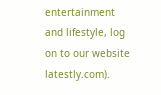entertainment and lifestyle, log on to our website latestly.com).